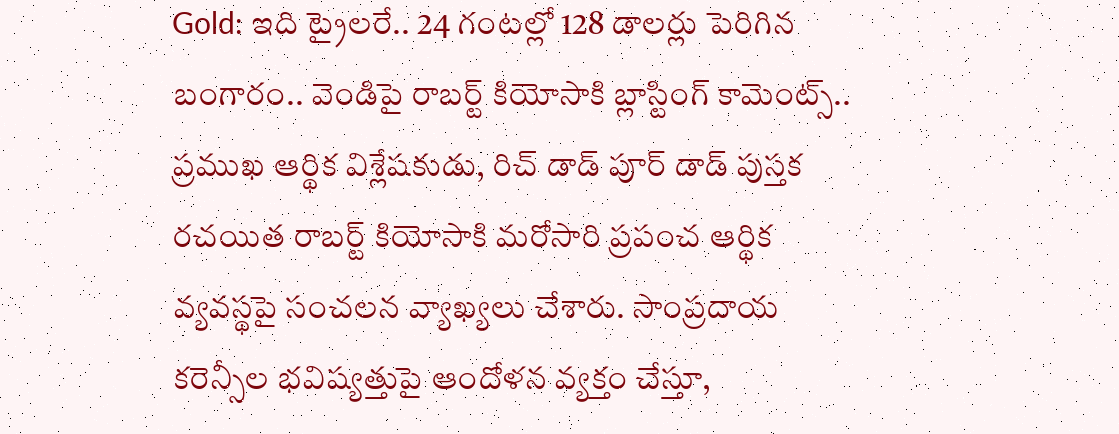Gold: ఇది ట్రైలరే.. 24 గంటల్లో 128 డాలర్లు పెరిగిన బంగారం.. వెండిపై రాబర్ట్ కియోసాకి బ్లాస్టింగ్ కామెంట్స్..
ప్రముఖ ఆర్థిక విశ్లేషకుడు, రిచ్ డాడ్ పూర్ డాడ్ పుస్తక రచయిత రాబర్ట్ కియోసాకి మరోసారి ప్రపంచ ఆర్థిక వ్యవస్థపై సంచలన వ్యాఖ్యలు చేశారు. సాంప్రదాయ కరెన్సీల భవిష్యత్తుపై ఆందోళన వ్యక్తం చేస్తూ,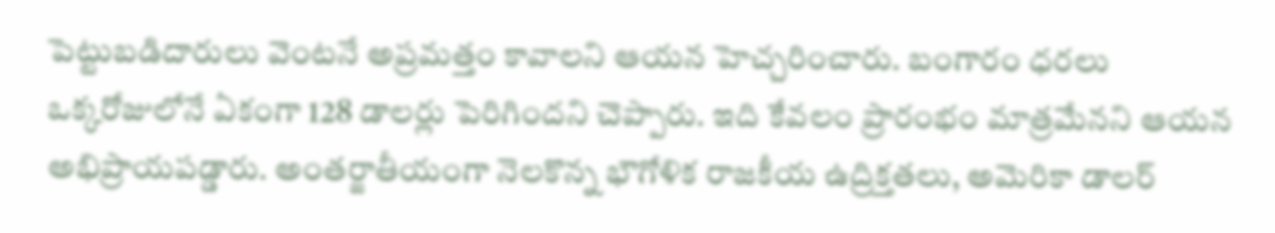పెట్టుబడిదారులు వెంటనే అప్రమత్తం కావాలని ఆయన హెచ్చరించారు. బంగారం ధరలు ఒక్కరోజులోనే ఏకంగా 128 డాలర్లు పెరిగిందని చెప్పారు. ఇది కేవలం ప్రారంభం మాత్రమేనని ఆయన అభిప్రాయపడ్డారు. అంతర్జాతీయంగా నెలకొన్న భౌగోళిక రాజకీయ ఉద్రిక్తతలు, అమెరికా డాలర్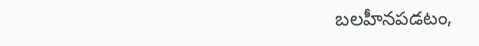బలహీనపడటం,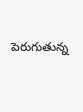పెరుగుతున్న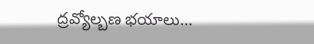ద్రవ్యోల్బణ భయాలు…